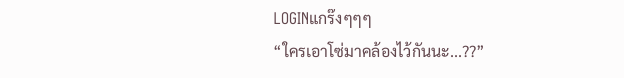LOGINแกร๊งๆๆๆ
“ใครเอาโซ่มาคล้องไว้กันนะ...??”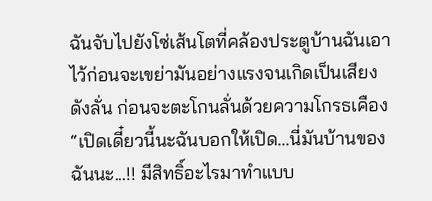ฉันจับไปยังโซ่เส้นโตที่คล้องประตูบ้านฉันเอาไว้ก่อนจะเขย่ามันอย่างแรงจนเกิดเป็นเสียงดังลั่น ก่อนจะตะโกนลั่นด้วยความโกรธเคือง
“เปิดเดี๋ยวนี้นะฉันบอกให้เปิด...นี่มันบ้านของฉันนะ...!! มีสิทธิ์อะไรมาทำแบบ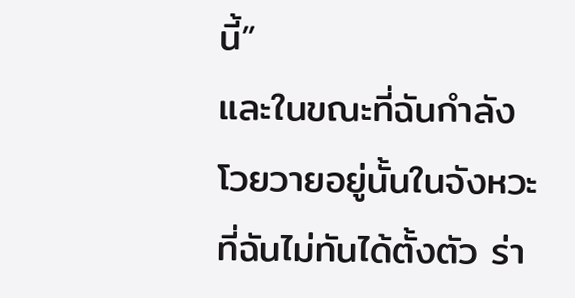นี้”
และในขณะที่ฉันกำลังโวยวายอยู่นั้นในจังหวะที่ฉันไม่ทันได้ตั้งตัว ร่า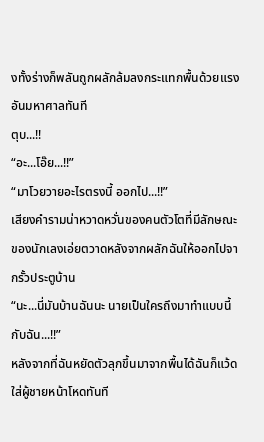งทั้งร่างก็พลันถูกผลักล้มลงกระแทกพื้นด้วยแรงอันมหาศาลทันที
ตุบ...!!
“อะ...โอ๊ย...!!”
“มาโวยวายอะไรตรงนี้ ออกไป...!!”
เสียงคำรามน่าหวาดหวั่นของคนตัวโตที่มีลักษณะของนักเลงเอ่ยตวาดหลังจากผลักฉันให้ออกไปจากรั้วประตูบ้าน
“นะ...นี่มันบ้านฉันนะ นายเป็นใครถึงมาทำแบบนี้กับฉัน...!!”
หลังจากที่ฉันหยัดตัวลุกขึ้นมาจากพื้นได้ฉันก็แว้ดใส่ผู้ชายหน้าโหดทันที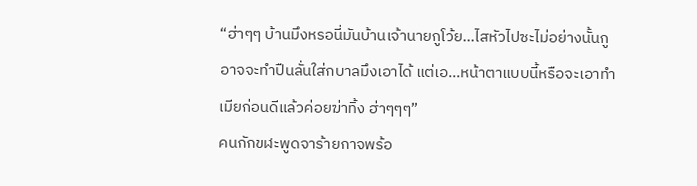“ฮ่าๆๆ บ้านมึงหรอนี่มันบ้านเจ้านายกูโว้ย...ไสหัวไปซะไม่อย่างนั้นกูอาจจะทำปืนลั่นใส่กบาลมึงเอาได้ แต่เอ...หน้าตาแบบนี้หรือจะเอาทำเมียก่อนดีแล้วค่อยฆ่าทิ้ง ฮ่าๆๆๆ”
คนกักขฬะพูดจาร้ายกาจพร้อ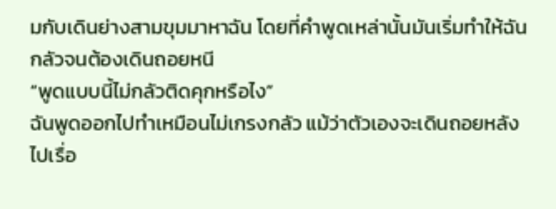มกับเดินย่างสามขุมมาหาฉัน โดยที่คำพูดเหล่านั้นมันเริ่มทำให้ฉันกลัวจนต้องเดินถอยหนี
“พูดแบบนี้ไม่กลัวติดคุกหรือไง”
ฉันพูดออกไปทำเหมือนไม่เกรงกลัว แม้ว่าตัวเองจะเดินถอยหลังไปเรื่อ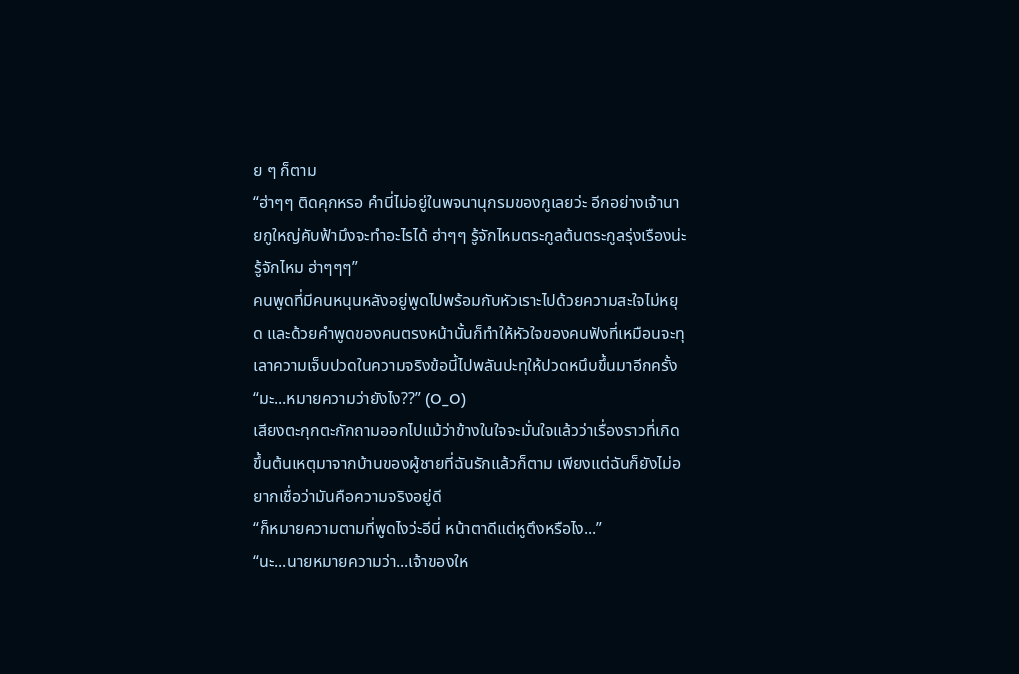ย ๆ ก็ตาม
“ฮ่าๆๆ ติดคุกหรอ คำนี่ไม่อยู่ในพจนานุกรมของกูเลยว่ะ อีกอย่างเจ้านายกูใหญ่คับฟ้ามึงจะทำอะไรได้ ฮ่าๆๆ รู้จักไหมตระกูลต้นตระกูลรุ่งเรืองน่ะรู้จักไหม ฮ่าๆๆๆ”
คนพูดที่มีคนหนุนหลังอยู่พูดไปพร้อมกับหัวเราะไปด้วยความสะใจไม่หยุด และด้วยคำพูดของคนตรงหน้านั้นก็ทำให้หัวใจของคนฟังที่เหมือนจะทุเลาความเจ็บปวดในความจริงข้อนี้ไปพลันปะทุให้ปวดหนึบขึ้นมาอีกครั้ง
“มะ...หมายความว่ายังไง??” (O_O)
เสียงตะกุกตะกักถามออกไปแม้ว่าข้างในใจจะมั่นใจแล้วว่าเรื่องราวที่เกิดขึ้นต้นเหตุมาจากบ้านของผู้ชายที่ฉันรักแล้วก็ตาม เพียงแต่ฉันก็ยังไม่อยากเชื่อว่ามันคือความจริงอยู่ดี
“ก็หมายความตามที่พูดไงว่ะอีนี่ หน้าตาดีแต่หูตึงหรือไง...”
“นะ...นายหมายความว่า...เจ้าของให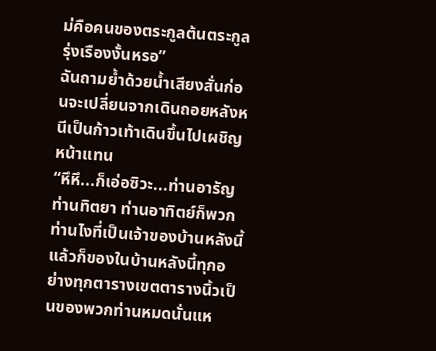ม่คือคนของตระกูลต้นตระกูลรุ่งเรืองงั้นหรอ”
ฉันถามย้ำด้วยน้ำเสียงสั่นก่อนจะเปลี่ยนจากเดินถอยหลังหนีเป็นก้าวเท้าเดินขึ้นไปเผชิญหน้าแทน
“หึหึ...ก็เอ่อซิวะ...ท่านอารัญ ท่านทิตยา ท่านอาทิตย์ก็พวกท่านไงที่เป็นเจ้าของบ้านหลังนี้ แล้วก็ของในบ้านหลังนี้ทุกอย่างทุกตารางเขตตารางนิ้วเป็นของพวกท่านหมดนั่นแห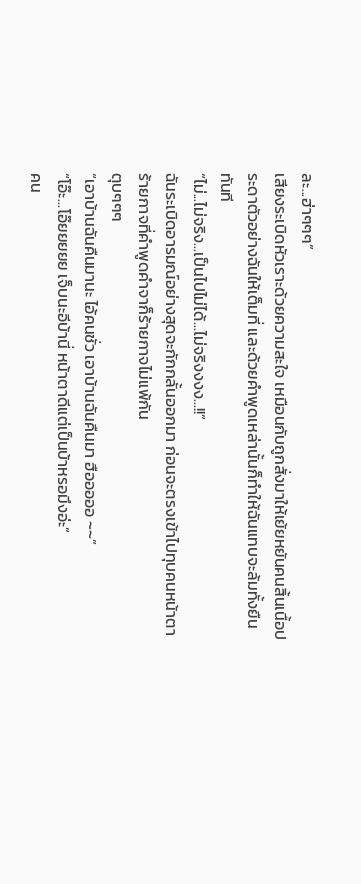ละ...ฮ่าๆๆๆ”
เสียงระเบิดหัวเราะด้วยความสะใจ เหมือนกับถูกสั่งมาให้เย้ยหยันคนสิ้นเนื้อประดาตัวอย่างฉันให้เต็มที่ และด้วยคำพูดเหล่านั้นก็ทำให้ฉันแทบจะล้มทั้งยืนทันที
“ไม่...ไม่จริง...เป็นไปไม่ได้...ไม่จริงงงง...!!”
ฉันระเบิดอารมณ์อย่างสุดจะกักกลั้นออกมา ก่อนจะตรงเข้าไปทุบคนหน้าตาร้ายกาจที่คำพูดคำจาก็ร้ายกาจไม่แพ้กัน
ตุบๆๆๆ
“เอาบ้านฉันคืนมานะ ไอ้คนชั่ว เอาบ้านฉันคืนมา ฮือออออ ~~”
“โอ๊ะ...โอ๊ยยยยย เจ็บนะอีบ้านี่ หน้าตาดีแต่เป็นบ้าหรอมึงอ่ะ”
คน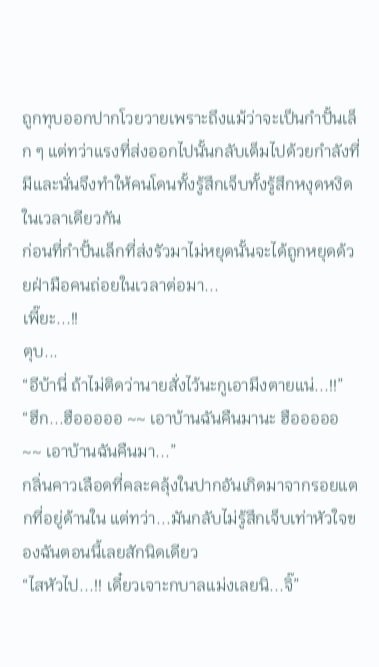ถูกทุบออกปากโวยวายเพราะถึงแม้ว่าจะเป็นกำปั้นเล็ก ๆ แต่ทว่าแรงที่ส่งออกไปนั้นกลับเต็มไปด้วยกำลังที่มีและนั่นจึงทำให้คนโดนทั้งรู้สึกเจ็บทั้งรู้สึกหงุดหงิดในเวลาเดียวกัน
ก่อนที่กำปั้นเล็กที่ส่งรัวมาไม่หยุดนั้นจะได้ถูกหยุดด้วยฝ่ามือคนถ่อยในเวลาต่อมา...
เพี๊ยะ...!!
ตุบ...
“อีบ้านี่ ถ้าไม่ติดว่านายสั่งไว้นะกูเอามึงตายแน่...!!”
“ฮึก...ฮือออออ ~~ เอาบ้านฉันคืนมานะ ฮือออออ ~~ เอาบ้านฉันคืนมา...”
กลิ่นคาวเลือดที่คละคลุ้งในปากอันเกิดมาจากรอยแตกที่อยู่ด้านใน แต่ทว่า...มันกลับไม่รู้สึกเจ็บเท่าหัวใจของฉันตอนนี้เลยสักนิดเดียว
“ไสหัวไป...!! เดี๋ยวเจาะกบาลแม่งเลยนิ...จิ๊”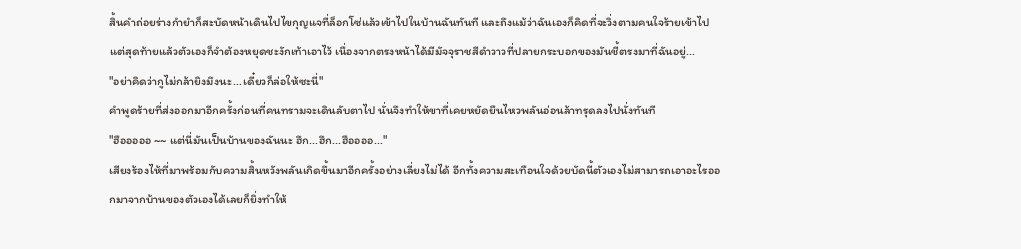สิ้นคำถ่อยร่างกำยำก็สะบัดหน้าเดินไปไขกุญแจที่ล็อกโซ่แล้วเข้าไปในบ้านฉันทันที และถึงแม้ว่าฉันเองก็คิดที่จะวิ่งตามคนใจร้ายเข้าไป แต่สุดท้ายแล้วตัวเองก็จำต้องหยุดชะงักเท้าเอาไว้ เนื่องจากตรงหน้าได้มีมัจจุราชสีดำวาวที่ปลายกระบอกของมันชี้ตรงมาที่ฉันอยู่...
"อย่าคิดว่ากูไม่กล้ายิงมึงนะ...เดี๋ยวก็ล่อให้ซะนี่"
คำพูดร้ายที่ส่งออกมาอีกครั้งก่อนที่คนทรามจะเดินลับตาไป นั่นจึงทำให้ขาที่เคยหยัดยืนไหวพลันอ่อนล้าทรุดลงไปนั่งทันที
"ฮือออออ ~~ แต่นี่มันเป็นบ้านของฉันนะ ฮึก...ฮึก...ฮืออออ..."
เสียงร้องไห้ที่มาพร้อมกับความสิ้นหวังพลันเกิดขึ้นมาอีกครั้งอย่างเลี่ยงไม่ได้ อีกทั้งความสะเทือนใจด้วยบัดนี้ตัวเองไม่สามารถเอาอะไรออกมาจากบ้านของตัวเองได้เลยก็ยิ่งทำให้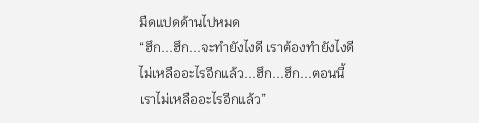มืดแปดด้านไปหมด
“ฮึก...ฮึก...จะทำยังไงดี เราต้องทำยังไงดี ไม่เหลืออะไรอีกแล้ว...ฮึก...ฮึก...ตอนนี้เราไม่เหลืออะไรอีกแล้ว”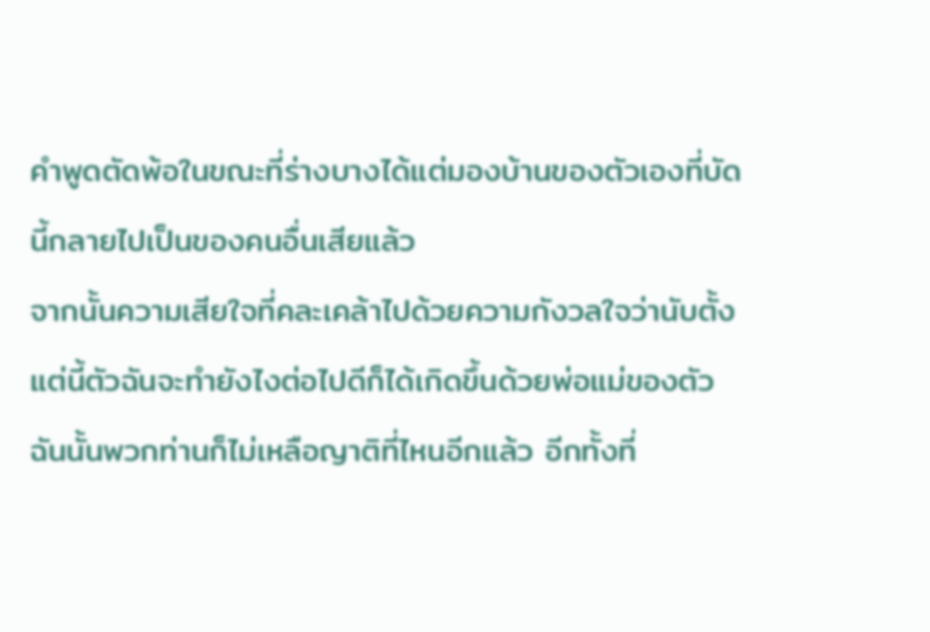คำพูดตัดพ้อในขณะที่ร่างบางได้แต่มองบ้านของตัวเองที่บัดนี้กลายไปเป็นของคนอื่นเสียแล้ว
จากนั้นความเสียใจที่คละเคล้าไปด้วยความกังวลใจว่านับตั้งแต่นี้ตัวฉันจะทำยังไงต่อไปดีก็ได้เกิดขึ้นด้วยพ่อแม่ของตัวฉันนั้นพวกท่านก็ไม่เหลือญาติที่ไหนอีกแล้ว อีกทั้งที่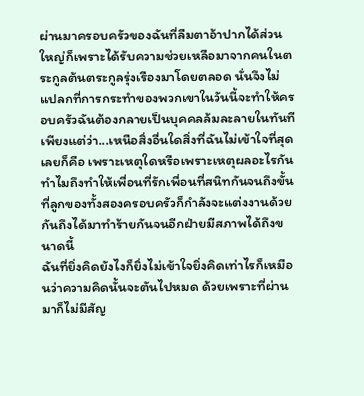ผ่านมาครอบครัวของฉันที่ลืมตาอ้าปากได้ส่วนใหญ่ก็เพราะได้รับความช่วยเหลือมาจากคนในตระกูลต้นตระกูลรุ่งเรืองมาโดยตลอด นั่นจึงไม่แปลกที่การกระทำของพวกเขาในวันนี้จะทำให้ครอบครัวฉันต้องกลายเป็นบุคคลล้มละลายในทันที
เพียงแต่ว่า...เหนือสิ่งอื่นใดสิ่งที่ฉันไม่เข้าใจที่สุดเลยก็คือ เพราะเหตุใดหรือเพราะเหตุผลอะไรกันทำไมถึงทำให้เพื่อนที่รักเพื่อนที่สนิทกันจนถึงขั้นที่ลูกของทั้งสองครอบครัวก็กำลังจะแต่งงานด้วยกันถึงได้มาทำร้ายกันจนอีกฝ่ายมีสภาพได้ถึงขนาดนี้
ฉันที่ยิ่งคิดยังไงก็ยิ่งไม่เข้าใจยิ่งคิดเท่าไรก็เหมือนว่าความคิดนั้นจะตันไปหมด ด้วยเพราะที่ผ่านมาก็ไม่มีสัญ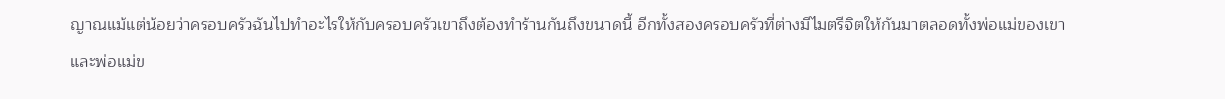ญาณแม้แต่น้อยว่าครอบครัวฉันไปทำอะไรให้กับครอบครัวเขาถึงต้องทำร้านกันถึงขนาดนี้ อีกทั้งสองครอบครัวที่ต่างมีไมตรีจิตให้กันมาตลอดทั้งพ่อแม่ของเขาและพ่อแม่ข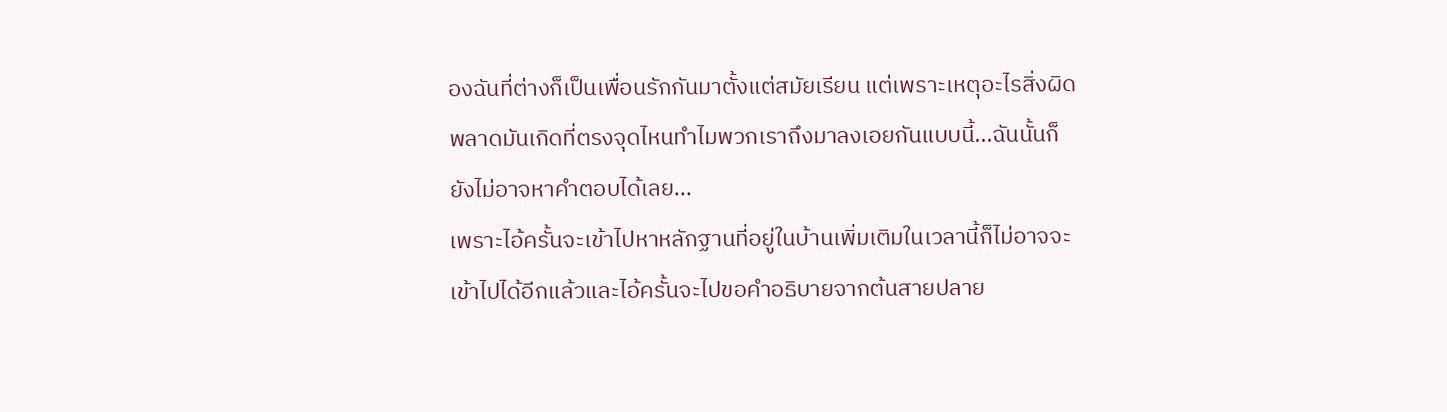องฉันที่ต่างก็เป็นเพื่อนรักกันมาตั้งแต่สมัยเรียน แต่เพราะเหตุอะไรสิ่งผิดพลาดมันเกิดที่ตรงจุดไหนทำไมพวกเราถึงมาลงเอยกันแบบนี้...ฉันนั้นก็ยังไม่อาจหาคำตอบได้เลย...
เพราะไอ้ครั้นจะเข้าไปหาหลักฐานที่อยู่ในบ้านเพิ่มเติมในเวลานี้ก็ไม่อาจจะเข้าไปได้อีกแล้วและไอ้ครั้นจะไปขอคำอธิบายจากต้นสายปลาย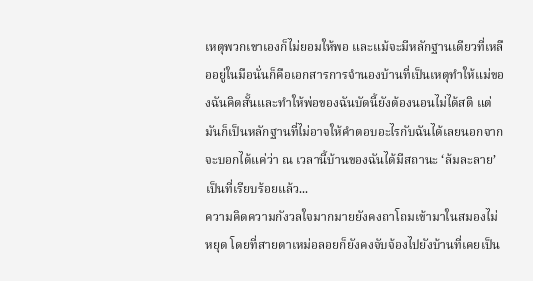เหตุพวกเขาเองก็ไม่ยอมให้พอ และแม้จะมีหลักฐานเดียวที่เหลืออยู่ในมือนั่นก็คือเอกสารการจำนองบ้านที่เป็นเหตุทำให้แม่ของฉันคิดสั้นและทำให้พ่อของฉันบัดนี้ยังต้องนอนไม่ได้สติ แต่มันก็เป็นหลักฐานที่ไม่อาจให้คำตอบอะไรกับฉันได้เลยนอกจากจะบอกได้แค่ว่า ณ เวลานี้บ้านของฉันได้มีสถานะ ‘ล้มละลาย’ เป็นที่เรียบร้อยแล้ว...
ความคิดความกังวลใจมากมายยังคงถาโถมเข้ามาในสมองไม่หยุด โดยที่สายตาเหม่อลอยก็ยังคงจับจ้องไปยังบ้านที่เคยเป็น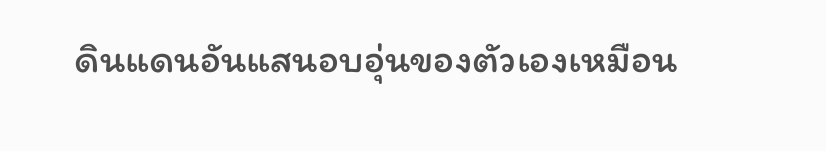ดินแดนอันแสนอบอุ่นของตัวเองเหมือน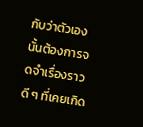กับว่าตัวเองนั้นต้องการจดจำเรื่องราวดี ๆ ที่เคยเกิด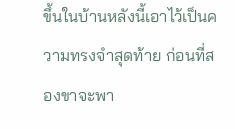ขึ้นในบ้านหลังนี้เอาไว้เป็นความทรงจำสุดท้าย ก่อนที่สองขาจะพา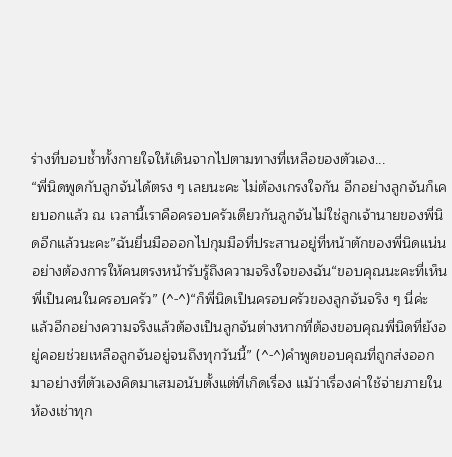ร่างที่บอบช้ำทั้งกายใจให้เดินจากไปตามทางที่เหลือของตัวเอง...
“พี่นิดพูดกับลูกจันได้ตรง ๆ เลยนะคะ ไม่ต้องเกรงใจกัน อีกอย่างลูกจันก็เคยบอกแล้ว ณ เวลานี้เราคือครอบครัวเดียวกันลูกจันไม่ใช่ลูกเจ้านายของพี่นิดอีกแล้วนะคะ”ฉันยื่นมือออกไปกุมมือที่ประสานอยู่ที่หน้าตักของพี่นิดแน่นอย่างต้องการให้คนตรงหน้ารับรู้ถึงความจริงใจของฉัน“ขอบคุณนะคะที่เห็นพี่เป็นคนในครอบครัว” (^-^)“ก็พี่นิดเป็นครอบครัวของลูกจันจริง ๆ นี่ค่ะ แล้วอีกอย่างความจริงแล้วต้องเป็นลูกจันต่างหากที่ต้องขอบคุณพี่นิดที่ยังอยู่คอยช่วยเหลือลูกจันอยู่จนถึงทุกวันนี้” (^-^)คำพูดขอบคุณที่ถูกส่งออกมาอย่างที่ตัวเองคิดมาเสมอนับตั้งแต่ที่เกิดเรื่อง แม้ว่าเรื่องค่าใช้จ่ายภายในห้องเช่าทุก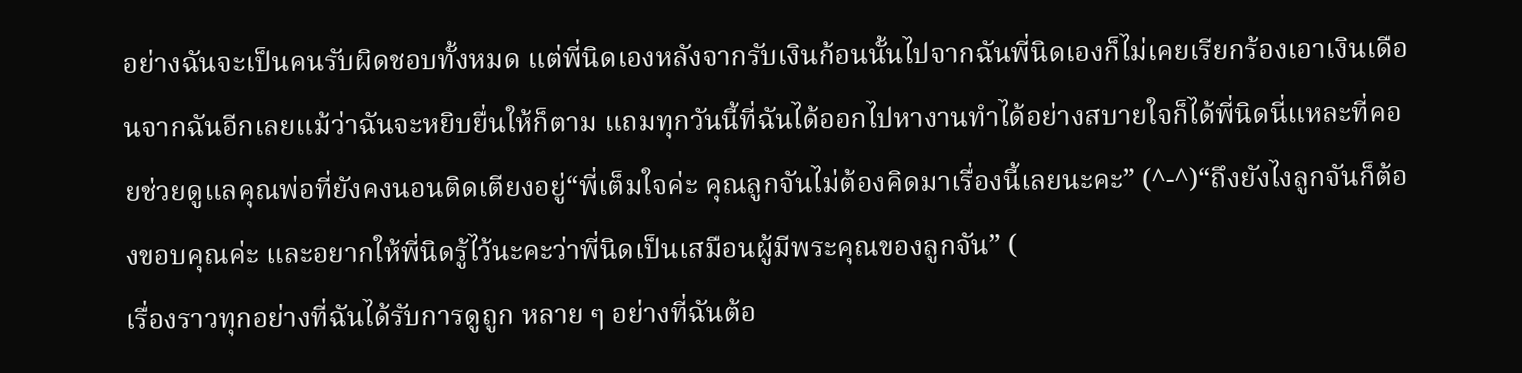อย่างฉันจะเป็นคนรับผิดชอบทั้งหมด แต่พี่นิดเองหลังจากรับเงินก้อนนั้นไปจากฉันพี่นิดเองก็ไม่เคยเรียกร้องเอาเงินเดือนจากฉันอีกเลยแม้ว่าฉันจะหยิบยื่นให้ก็ตาม แถมทุกวันนี้ที่ฉันได้ออกไปหางานทำได้อย่างสบายใจก็ได้พี่นิดนี่แหละที่คอยช่วยดูแลคุณพ่อที่ยังคงนอนติดเตียงอยู่“พี่เต็มใจค่ะ คุณลูกจันไม่ต้องคิดมาเรื่องนี้เลยนะคะ” (^-^)“ถึงยังไงลูกจันก็ต้องขอบคุณค่ะ และอยากให้พี่นิดรู้ไว้นะคะว่าพี่นิดเป็นเสมือนผู้มีพระคุณของลูกจัน” (
เรื่องราวทุกอย่างที่ฉันได้รับการดูถูก หลาย ๆ อย่างที่ฉันต้อ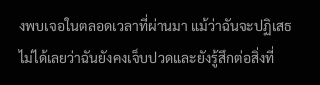งพบเจอในตลอดเวลาที่ผ่านมา แม้ว่าฉันจะปฏิเสธไม่ได้เลยว่าฉันยังคงเจ็บปวดและยังรู้สึกต่อสิ่งที่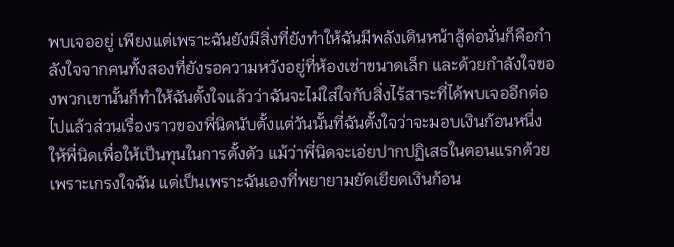พบเจออยู่ เพียงแต่เพราะฉันยังมีสิ่งที่ยังทำให้ฉันมีพลังเดินหน้าสู้ต่อนั่นก็คือกำลังใจจากคนทั้งสองที่ยังรอความหวังอยู่ที่ห้องเช่าขนาดเล็ก และด้วยกำลังใจของพวกเขานั้นก็ทำให้ฉันตั้งใจแล้วว่าฉันจะไม่ใส่ใจกับสิ่งไร้สาระที่ได้พบเจออีกต่อไปแล้วส่วนเรื่องราวของพี่นิดนับตั้งแต่วันนั้นที่ฉันตั้งใจว่าจะมอบเงินก้อนหนึ่งให้พี่นิดเพื่อให้เป็นทุนในการตั้งตัว แม้ว่าพี่นิดจะเอ่ยปากปฏิเสธในตอนแรกด้วยเพราะเกรงใจฉัน แต่เป็นเพราะฉันเองที่พยายามยัดเยียดเงินก้อน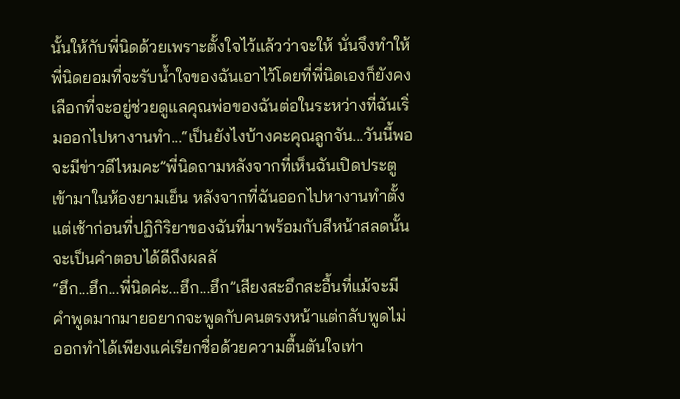นั้นให้กับพี่นิดด้วยเพราะตั้งใจไว้แล้วว่าจะให้ นั่นจึงทำให้พี่นิดยอมที่จะรับน้ำใจของฉันเอาไว้โดยที่พี่นิดเองก็ยังคงเลือกที่จะอยู่ช่วยดูแลคุณพ่อของฉันต่อในระหว่างที่ฉันเริ่มออกไปหางานทำ...“เป็นยังไงบ้างคะคุณลูกจัน...วันนี้พอจะมีข่าวดีไหมคะ”พี่นิดถามหลังจากที่เห็นฉันเปิดประตูเข้ามาในห้องยามเย็น หลังจากที่ฉันออกไปหางานทำตั้งแต่เช้าก่อนที่ปฏิกิริยาของฉันที่มาพร้อมกับสีหน้าสลดนั้นจะเป็นคำตอบได้ดีถึงผลลั
“ฮึก...ฮึก...พี่นิดค่ะ...ฮึก...ฮึก”เสียงสะอึกสะอื้นที่แม้จะมีคำพูดมากมายอยากจะพูดกับคนตรงหน้าแต่กลับพูดไม่ออกทำได้เพียงแค่เรียกชื่อด้วยความตื้นตันใจเท่า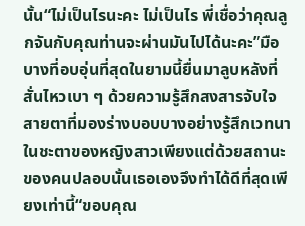นั้น“ไม่เป็นไรนะคะ ไม่เป็นไร พี่เชื่อว่าคุณลูกจันกับคุณท่านจะผ่านมันไปได้นะคะ”มือบางที่อบอุ่นที่สุดในยามนี้ยื่นมาลูบหลังที่สั่นไหวเบา ๆ ด้วยความรู้สึกสงสารจับใจ สายตาที่มองร่างบอบบางอย่างรู้สึกเวทนาในชะตาของหญิงสาวเพียงแต่ด้วยสถานะของคนปลอบนั้นเธอเองจึงทำได้ดีที่สุดเพียงเท่านี้“ขอบคุณ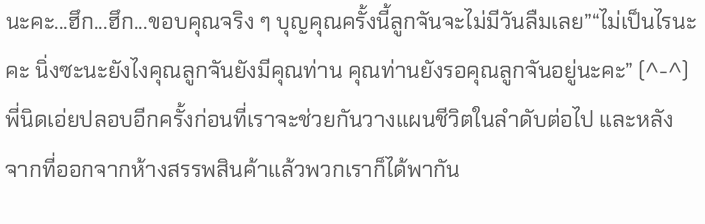นะคะ...ฮึก...ฮึก...ขอบคุณจริง ๆ บุญคุณครั้งนี้ลูกจันจะไม่มีวันลืมเลย”“ไม่เป็นไรนะคะ นิ่งซะนะยังไงคุณลูกจันยังมีคุณท่าน คุณท่านยังรอคุณลูกจันอยู่นะคะ” (^-^)พี่นิดเอ่ยปลอบอีกครั้งก่อนที่เราจะช่วยกันวางแผนชีวิตในลำดับต่อไป และหลังจากที่ออกจากห้างสรรพสินค้าแล้วพวกเราก็ได้พากัน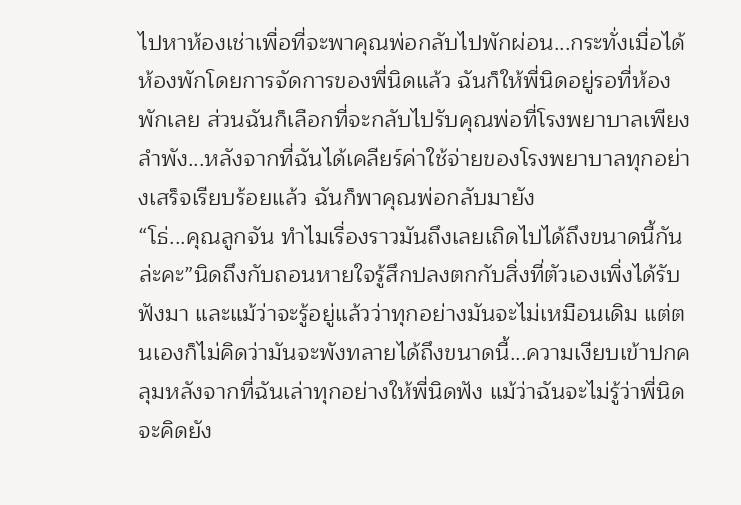ไปหาห้องเช่าเพื่อที่จะพาคุณพ่อกลับไปพักผ่อน...กระทั่งเมื่อได้ห้องพักโดยการจัดการของพี่นิดแล้ว ฉันก็ให้พี่นิดอยู่รอที่ห้องพักเลย ส่วนฉันก็เลือกที่จะกลับไปรับคุณพ่อที่โรงพยาบาลเพียงลำพัง...หลังจากที่ฉันได้เคลียร์ค่าใช้จ่ายของโรงพยาบาลทุกอย่างเสร็จเรียบร้อยแล้ว ฉันก็พาคุณพ่อกลับมายัง
“โธ่...คุณลูกจัน ทำไมเรื่องราวมันถึงเลยเถิดไปได้ถึงขนาดนี้กันล่ะคะ”นิดถึงกับถอนหายใจรู้สึกปลงตกกับสิ่งที่ตัวเองเพิ่งได้รับฟังมา และแม้ว่าจะรู้อยู่แล้วว่าทุกอย่างมันจะไม่เหมือนเดิม แต่ตนเองก็ไม่คิดว่ามันจะพังทลายได้ถึงขนาดนี้...ความเงียบเข้าปกคลุมหลังจากที่ฉันเล่าทุกอย่างให้พี่นิดฟัง แม้ว่าฉันจะไม่รู้ว่าพี่นิดจะคิดยัง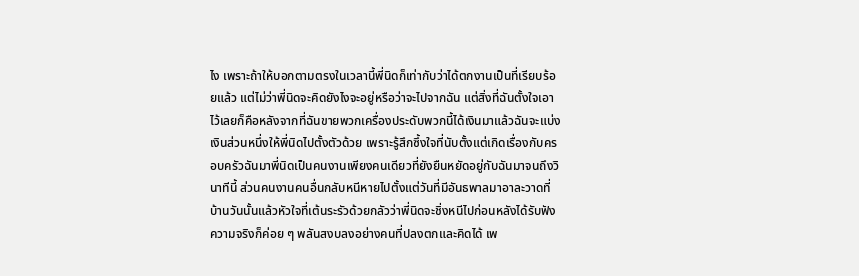ไง เพราะถ้าให้บอกตามตรงในเวลานี้พี่นิดก็เท่ากับว่าได้ตกงานเป็นที่เรียบร้อยแล้ว แต่ไม่ว่าพี่นิดจะคิดยังไงจะอยู่หรือว่าจะไปจากฉัน แต่สิ่งที่ฉันตั้งใจเอาไว้เลยก็คือหลังจากที่ฉันขายพวกเครื่องประดับพวกนี้ได้เงินมาแล้วฉันจะแบ่งเงินส่วนหนึ่งให้พี่นิดไปตั้งตัวด้วย เพราะรู้สึกซึ้งใจที่นับตั้งแต่เกิดเรื่องกับครอบครัวฉันมาพี่นิดเป็นคนงานเพียงคนเดียวที่ยังยืนหยัดอยู่กับฉันมาจนถึงวินาทีนี้ ส่วนคนงานคนอื่นกลับหนีหายไปตั้งแต่วันที่มีอันธพาลมาอาละวาดที่บ้านวันนั้นแล้วหัวใจที่เต้นระรัวด้วยกลัวว่าพี่นิดจะชิ่งหนีไปก่อนหลังได้รับฟังความจริงก็ค่อย ๆ พลันสงบลงอย่างคนที่ปลงตกและคิดได้ เพ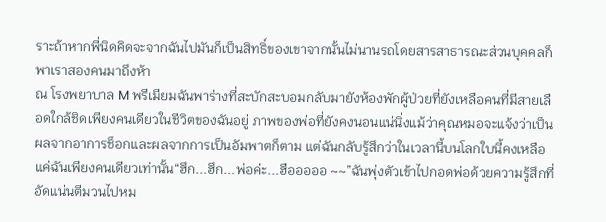ราะถ้าหากพี่นิดคิดจะจากฉันไปมันก็เป็นสิทธิ์ของเขาจากนั้นไม่นานรถโดยสารสาธารณะส่วนบุคคลก็พาเราสองคนมาถึงห้า
ณ โรงพยาบาล M พรีเมียมฉันพาร่างที่สะบักสะบอมกลับมายังห้องพักผู้ป่วยที่ยังเหลือคนที่มีสายเลือดใกล้ชิดเพียงคนเดียวในชีวิตของฉันอยู่ ภาพของพ่อที่ยังคงนอนแน่นิ่งแม้ว่าคุณหมอจะแจ้งว่าเป็นผลจากอาการช็อกและผลจากการเป็นอัมพาตก็ตาม แต่ฉันกลับรู้สึกว่าในเวลานี้บนโลกใบนี้คงเหลือแค่ฉันเพียงคนเดียวเท่านั้น“ฮึก...ฮึก...พ่อค่ะ...ฮือออออ ~~”ฉันพุ่งตัวเข้าไปกอดพ่อด้วยความรู้สึกที่อัดแน่นตีมวนไปหม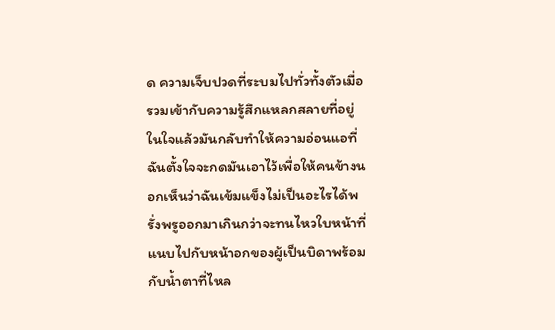ด ความเจ็บปวดที่ระบมไปทั่วทั้งตัวเมื่อรวมเข้ากับความรู้สึกแหลกสลายที่อยู่ในใจแล้วมันกลับทำให้ความอ่อนแอที่ฉันตั้งใจจะกดมันเอาไว้เพื่อให้คนข้างนอกเห็นว่าฉันเข้มแข็งไม่เป็นอะไรได้พรั่งพรูออกมาเกินกว่าจะทนไหวใบหน้าที่แนบไปกับหน้าอกของผู้เป็นบิดาพร้อมกับน้ำตาที่ไหล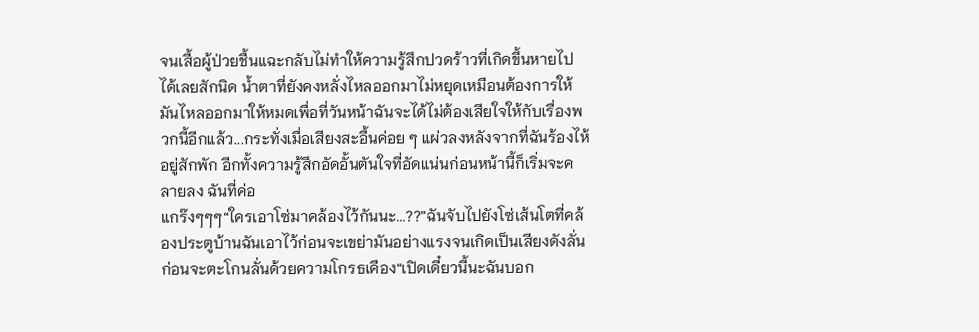จนเสื้อผู้ป่วยชื้นแฉะกลับไม่ทำให้ความรู้สึกปวดร้าวที่เกิดขึ้นหายไปได้เลยสักนิด น้ำตาที่ยังคงหลั่งไหลออกมาไม่หยุดเหมือนต้องการให้มันไหลออกมาให้หมดเพื่อที่วันหน้าฉันจะได้ไม่ต้องเสียใจให้กับเรื่องพวกนี้อีกแล้ว...กระทั่งเมื่อเสียงสะอื้นค่อย ๆ แผ่วลงหลังจากที่ฉันร้องไห้อยู่สักพัก อีกทั้งความรู้สึกอัดอั้นตันใจที่อัดแน่นก่อนหน้านี้ก็เริ่มจะคลายลง ฉันที่ค่อ
แกร๊งๆๆๆ“ใครเอาโซ่มาคล้องไว้กันนะ...??”ฉันจับไปยังโซ่เส้นโตที่คล้องประตูบ้านฉันเอาไว้ก่อนจะเขย่ามันอย่างแรงจนเกิดเป็นเสียงดังลั่น ก่อนจะตะโกนลั่นด้วยความโกรธเคือง“เปิดเดี๋ยวนี้นะฉันบอก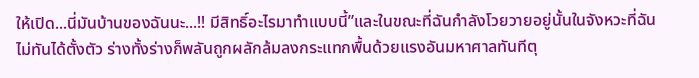ให้เปิด...นี่มันบ้านของฉันนะ...!! มีสิทธิ์อะไรมาทำแบบนี้”และในขณะที่ฉันกำลังโวยวายอยู่นั้นในจังหวะที่ฉันไม่ทันได้ตั้งตัว ร่างทั้งร่างก็พลันถูกผลักล้มลงกระแทกพื้นด้วยแรงอันมหาศาลทันทีตุ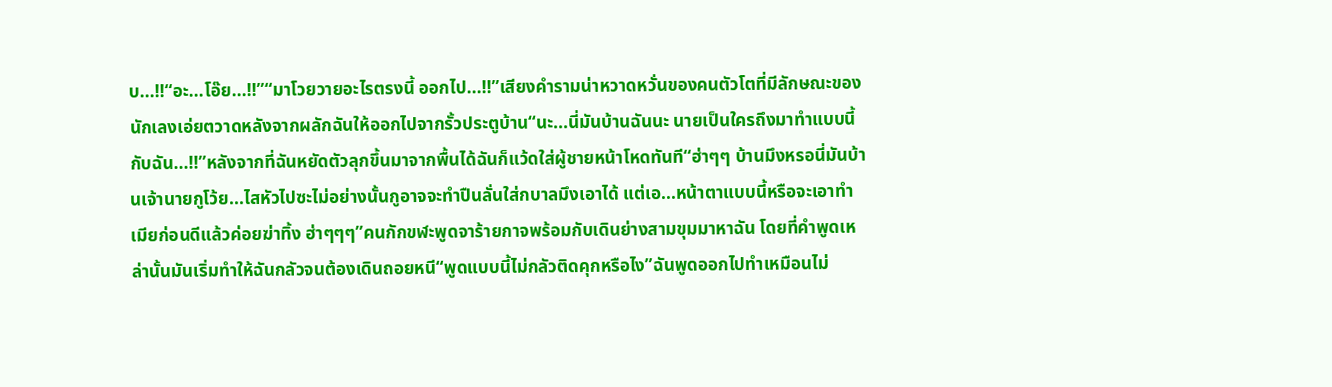บ...!!“อะ...โอ๊ย...!!”“มาโวยวายอะไรตรงนี้ ออกไป...!!”เสียงคำรามน่าหวาดหวั่นของคนตัวโตที่มีลักษณะของนักเลงเอ่ยตวาดหลังจากผลักฉันให้ออกไปจากรั้วประตูบ้าน“นะ...นี่มันบ้านฉันนะ นายเป็นใครถึงมาทำแบบนี้กับฉัน...!!”หลังจากที่ฉันหยัดตัวลุกขึ้นมาจากพื้นได้ฉันก็แว้ดใส่ผู้ชายหน้าโหดทันที“ฮ่าๆๆ บ้านมึงหรอนี่มันบ้านเจ้านายกูโว้ย...ไสหัวไปซะไม่อย่างนั้นกูอาจจะทำปืนลั่นใส่กบาลมึงเอาได้ แต่เอ...หน้าตาแบบนี้หรือจะเอาทำเมียก่อนดีแล้วค่อยฆ่าทิ้ง ฮ่าๆๆๆ”คนกักขฬะพูดจาร้ายกาจพร้อมกับเดินย่างสามขุมมาหาฉัน โดยที่คำพูดเหล่านั้นมันเริ่มทำให้ฉันกลัวจนต้องเดินถอยหนี“พูดแบบนี้ไม่กลัวติดคุกหรือไง”ฉันพูดออกไปทำเหมือนไม่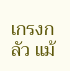เกรงกลัว แม้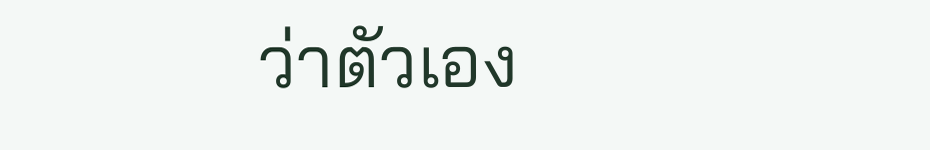ว่าตัวเอง